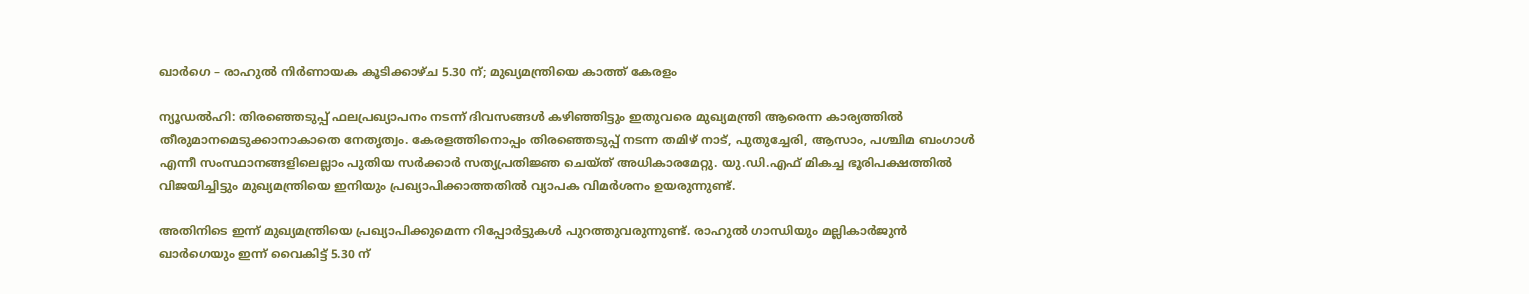ഖാര്‍ഗെ – രാഹുല്‍ നിര്‍ണായക കൂടിക്കാഴ്ച 5.30 ന്; മുഖ്യമന്ത്രിയെ കാത്ത് കേരളം

ന്യൂഡല്‍ഹി: തിരഞ്ഞെടുപ്പ് ഫലപ്രഖ്യാപനം നടന്ന് ദിവസങ്ങള്‍ കഴിഞ്ഞിട്ടും ഇതുവരെ മുഖ്യമന്ത്രി ആരെന്ന കാര്യത്തില്‍ തീരുമാനമെടുക്കാനാകാതെ നേതൃത്വം. കേരളത്തിനൊപ്പം തിരഞ്ഞെടുപ്പ് നടന്ന തമിഴ് നാട്, പുതുച്ചേരി, ആസാം, പശ്ചിമ ബംഗാള്‍ എന്നീ സംസ്ഥാനങ്ങളിലെല്ലാം പുതിയ സര്‍ക്കാര്‍ സത്യപ്രതിജ്ഞ ചെയ്ത് അധികാരമേറ്റു. യു.ഡി.എഫ് മികച്ച ഭൂരിപക്ഷത്തില്‍ വിജയിച്ചിട്ടും മുഖ്യമന്ത്രിയെ ഇനിയും പ്രഖ്യാപിക്കാത്തതില്‍ വ്യാപക വിമര്‍ശനം ഉയരുന്നുണ്ട്.

അതിനിടെ ഇന്ന് മുഖ്യമന്ത്രിയെ പ്രഖ്യാപിക്കുമെന്ന റിപ്പോര്‍ട്ടുകള്‍ പുറത്തുവരുന്നുണ്ട്. രാഹുല്‍ ഗാന്ധിയും മല്ലികാര്‍ജുന്‍ ഖാര്‍ഗെയും ഇന്ന് വൈകിട്ട് 5.30 ന്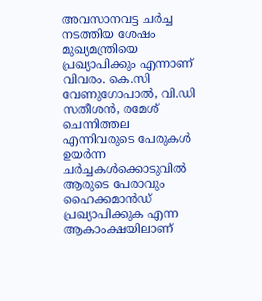അവസാനവട്ട ചര്‍ച്ച നടത്തിയ ശേഷം മുഖ്യമന്ത്രിയെ പ്രഖ്യാപിക്കും എന്നാണ് വിവരം. കെ.സി വേണുഗോപാല്‍, വി.ഡി സതീശന്‍, രമേശ് ചെന്നിത്തല എന്നിവരുടെ പേരുകള്‍ ഉയര്‍ന്ന ചര്‍ച്ചകള്‍ക്കൊടുവില്‍ ആരുടെ പേരാവും ഹൈക്കമാന്‍ഡ് പ്രഖ്യാപിക്കുക എന്ന ആകാംക്ഷയിലാണ്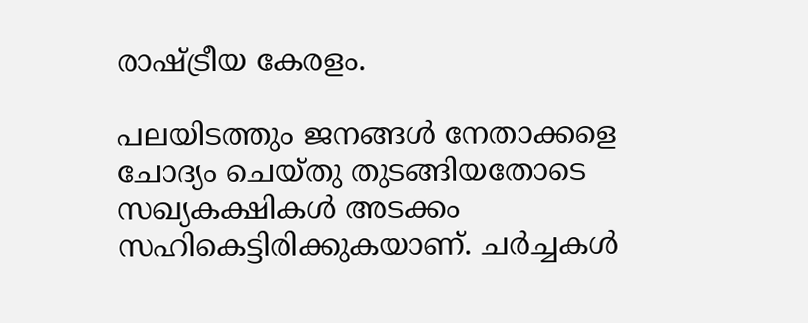രാഷ്ട്രീയ കേരളം.

പലയിടത്തും ജനങ്ങള്‍ നേതാക്കളെ ചോദ്യം ചെയ്തു തുടങ്ങിയതോടെ സഖ്യകക്ഷികള്‍ അടക്കം സഹികെട്ടിരിക്കുകയാണ്. ചര്‍ച്ചകള്‍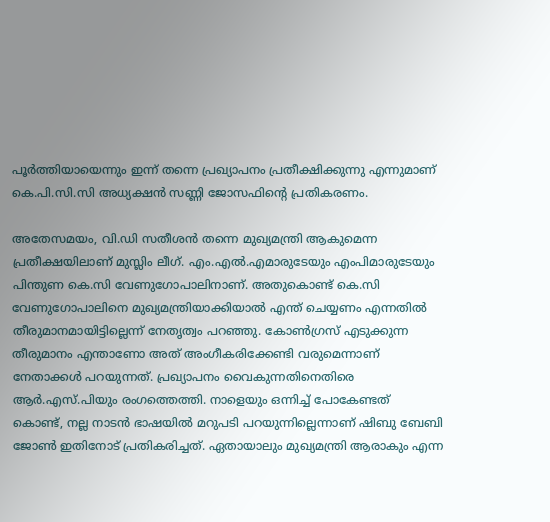പൂര്‍ത്തിയായെന്നും ഇന്ന് തന്നെ പ്രഖ്യാപനം പ്രതീക്ഷിക്കുന്നു എന്നുമാണ് കെ.പി.സി.സി അധ്യക്ഷന്‍ സണ്ണി ജോസഫിന്റെ പ്രതികരണം.

അതേസമയം, വി.ഡി സതീശന്‍ തന്നെ മുഖ്യമന്ത്രി ആകുമെന്ന പ്രതീക്ഷയിലാണ് മുസ്ലിം ലീഗ്. എം.എല്‍.എമാരുടേയും എംപിമാരുടേയും പിന്തുണ കെ.സി വേണുഗോപാലിനാണ്. അതുകൊണ്ട് കെ.സി വേണുഗോപാലിനെ മുഖ്യമന്ത്രിയാക്കിയാല്‍ എന്ത് ചെയ്യണം എന്നതില്‍ തീരുമാനമായിട്ടില്ലെന്ന് നേതൃത്വം പറഞ്ഞു. കോണ്‍ഗ്രസ് എടുക്കുന്ന തീരുമാനം എന്താണോ അത് അംഗീകരിക്കേണ്ടി വരുമെന്നാണ് നേതാക്കള്‍ പറയുന്നത്. പ്രഖ്യാപനം വൈകുന്നതിനെതിരെ ആര്‍.എസ്.പിയും രംഗത്തെത്തി. നാളെയും ഒന്നിച്ച് പോകേണ്ടത് കൊണ്ട്, നല്ല നാടന്‍ ഭാഷയില്‍ മറുപടി പറയുന്നില്ലെന്നാണ് ഷിബു ബേബി ജോണ്‍ ഇതിനോട് പ്രതികരിച്ചത്. ഏതായാലും മുഖ്യമന്ത്രി ആരാകും എന്ന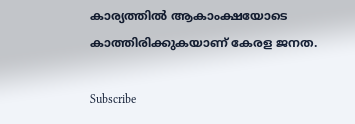കാര്യത്തില്‍ ആകാംക്ഷയോടെ കാത്തിരിക്കുകയാണ് കേരള ജനത.

Subscribe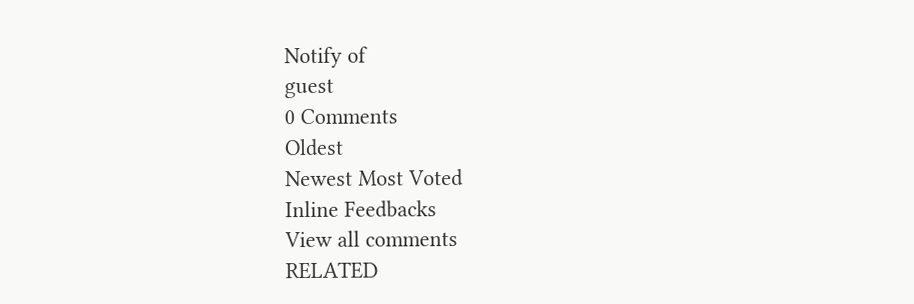Notify of
guest
0 Comments
Oldest
Newest Most Voted
Inline Feedbacks
View all comments
RELATED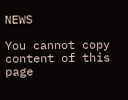NEWS

You cannot copy content of this page